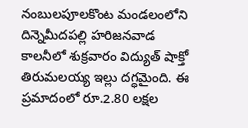నంబులపూలకొంట మండలంలోని దిన్నెమీదపల్లి హరిజనవాడ కాలనీలో శుక్రవారం విద్యుత్ షాక్తో తిరుమలయ్య ఇల్లు దగ్ధమైంది. ఈ ప్రమాదంలో రూ.2.80 లక్షల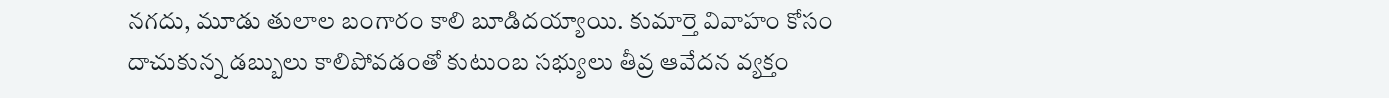నగదు, మూడు తులాల బంగారం కాలి బూడిదయ్యాయి. కుమార్తె వివాహం కోసం దాచుకున్న డబ్బులు కాలిపోవడంతో కుటుంబ సభ్యులు తీవ్ర ఆవేదన వ్యక్తం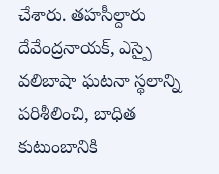చేశారు. తహసీల్దారు దేవేంద్రనాయక్, ఎస్పై వలిబాషా ఘటనా స్థలాన్ని పరిశీలించి, బాధిత కుటుంబానికి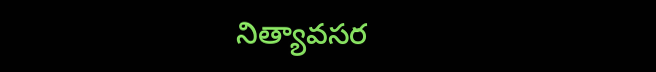నిత్యావసర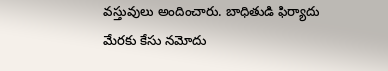వస్తువులు అందించారు. బాధితుడి ఫిర్యాదు మేరకు కేసు నమోదు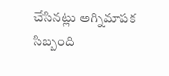చేసినట్లు అగ్నిమాపక సిబ్బంది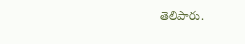తెలిపారు.